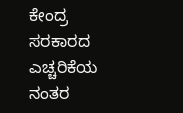ಕೇಂದ್ರ ಸರಕಾರದ ಎಚ್ಚರಿಕೆಯ ನಂತರ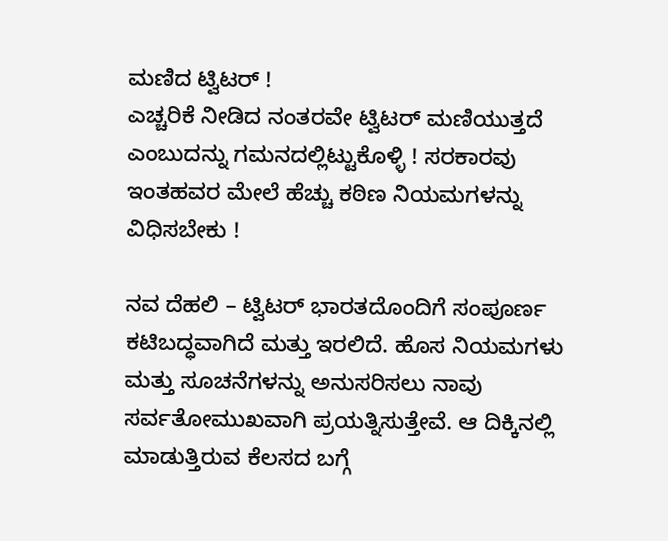ಮಣಿದ ಟ್ವಿಟರ್ !
ಎಚ್ಚರಿಕೆ ನೀಡಿದ ನಂತರವೇ ಟ್ವಿಟರ್ ಮಣಿಯುತ್ತದೆ ಎಂಬುದನ್ನು ಗಮನದಲ್ಲಿಟ್ಟುಕೊಳ್ಳಿ ! ಸರಕಾರವು ಇಂತಹವರ ಮೇಲೆ ಹೆಚ್ಚು ಕಠಿಣ ನಿಯಮಗಳನ್ನು ವಿಧಿಸಬೇಕು !

ನವ ದೆಹಲಿ – ಟ್ವಿಟರ್ ಭಾರತದೊಂದಿಗೆ ಸಂಪೂರ್ಣ ಕಟಿಬದ್ಧವಾಗಿದೆ ಮತ್ತು ಇರಲಿದೆ. ಹೊಸ ನಿಯಮಗಳು ಮತ್ತು ಸೂಚನೆಗಳನ್ನು ಅನುಸರಿಸಲು ನಾವು ಸರ್ವತೋಮುಖವಾಗಿ ಪ್ರಯತ್ನಿಸುತ್ತೇವೆ. ಆ ದಿಕ್ಕಿನಲ್ಲಿ ಮಾಡುತ್ತಿರುವ ಕೆಲಸದ ಬಗ್ಗೆ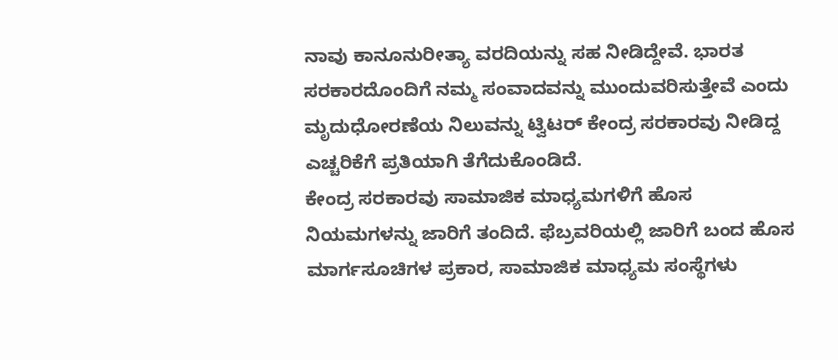ನಾವು ಕಾನೂನುರೀತ್ಯಾ ವರದಿಯನ್ನು ಸಹ ನೀಡಿದ್ದೇವೆ. ಭಾರತ ಸರಕಾರದೊಂದಿಗೆ ನಮ್ಮ ಸಂವಾದವನ್ನು ಮುಂದುವರಿಸುತ್ತೇವೆ ಎಂದು ಮೃದುಧೋರಣೆಯ ನಿಲುವನ್ನು ಟ್ವಿಟರ್ ಕೇಂದ್ರ ಸರಕಾರವು ನೀಡಿದ್ದ ಎಚ್ಚರಿಕೆಗೆ ಪ್ರತಿಯಾಗಿ ತೆಗೆದುಕೊಂಡಿದೆ.
ಕೇಂದ್ರ ಸರಕಾರವು ಸಾಮಾಜಿಕ ಮಾಧ್ಯಮಗಳಿಗೆ ಹೊಸ ನಿಯಮಗಳನ್ನು ಜಾರಿಗೆ ತಂದಿದೆ. ಫೆಬ್ರವರಿಯಲ್ಲಿ ಜಾರಿಗೆ ಬಂದ ಹೊಸ ಮಾರ್ಗಸೂಚಿಗಳ ಪ್ರಕಾರ, ಸಾಮಾಜಿಕ ಮಾಧ್ಯಮ ಸಂಸ್ಥೆಗಳು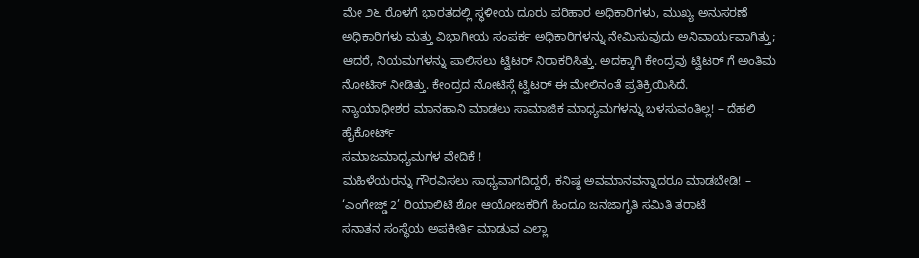ಮೇ ೨೬ ರೊಳಗೆ ಭಾರತದಲ್ಲಿ ಸ್ಥಳೀಯ ದೂರು ಪರಿಹಾರ ಅಧಿಕಾರಿಗಳು, ಮುಖ್ಯ ಅನುಸರಣೆ ಅಧಿಕಾರಿಗಳು ಮತ್ತು ವಿಭಾಗೀಯ ಸಂಪರ್ಕ ಅಧಿಕಾರಿಗಳನ್ನು ನೇಮಿಸುವುದು ಅನಿವಾರ್ಯವಾಗಿತ್ತು; ಆದರೆ, ನಿಯಮಗಳನ್ನು ಪಾಲಿಸಲು ಟ್ವಿಟರ್ ನಿರಾಕರಿಸಿತ್ತು. ಅದಕ್ಕಾಗಿ ಕೇಂದ್ರವು ಟ್ವಿಟರ್ ಗೆ ಅಂತಿಮ ನೋಟಿಸ್ ನೀಡಿತ್ತು. ಕೇಂದ್ರದ ನೋಟಿಸ್ಗೆ ಟ್ವಿಟರ್ ಈ ಮೇಲಿನಂತೆ ಪ್ರತಿಕ್ರಿಯಿಸಿದೆ.
ನ್ಯಾಯಾಧೀಶರ ಮಾನಹಾನಿ ಮಾಡಲು ಸಾಮಾಜಿಕ ಮಾಧ್ಯಮಗಳನ್ನು ಬಳಸುವಂತಿಲ್ಲ! – ದೆಹಲಿ ಹೈಕೋರ್ಟ್
ಸಮಾಜಮಾಧ್ಯಮಗಳ ವೇದಿಕೆ !
ಮಹಿಳೆಯರನ್ನು ಗೌರವಿಸಲು ಸಾಧ್ಯವಾಗದಿದ್ದರೆ, ಕನಿಷ್ಠ ಅವಮಾನವನ್ನಾದರೂ ಮಾಡಬೇಡಿ! – ‘ಎಂಗೇಜ್ಡ್ 2’ ರಿಯಾಲಿಟಿ ಶೋ ಆಯೋಜಕರಿಗೆ ಹಿಂದೂ ಜನಜಾಗೃತಿ ಸಮಿತಿ ತರಾಟೆ
ಸನಾತನ ಸಂಸ್ಥೆಯ ಅಪಕೀರ್ತಿ ಮಾಡುವ ಎಲ್ಲಾ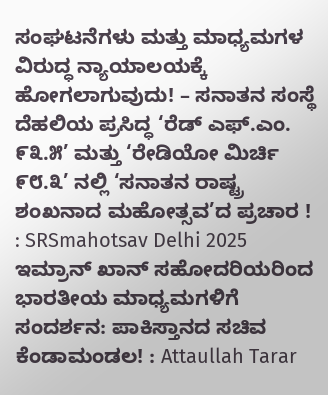ಸಂಘಟನೆಗಳು ಮತ್ತು ಮಾಧ್ಯಮಗಳ ವಿರುದ್ಧ ನ್ಯಾಯಾಲಯಕ್ಕೆ ಹೋಗಲಾಗುವುದು! – ಸನಾತನ ಸಂಸ್ಥೆ
ದೆಹಲಿಯ ಪ್ರಸಿದ್ಧ ‘ರೆಡ್ ಎಫ್.ಎಂ. ೯೩.೫’ ಮತ್ತು ‘ರೇಡಿಯೋ ಮಿರ್ಚಿ ೯೮.೩’ ನಲ್ಲಿ ‘ಸನಾತನ ರಾಷ್ಟ್ರ ಶಂಖನಾದ ಮಹೋತ್ಸವ’ದ ಪ್ರಚಾರ ! : SRSmahotsav Delhi 2025
ಇಮ್ರಾನ್ ಖಾನ್ ಸಹೋದರಿಯರಿಂದ ಭಾರತೀಯ ಮಾಧ್ಯಮಗಳಿಗೆ ಸಂದರ್ಶನ: ಪಾಕಿಸ್ತಾನದ ಸಚಿವ ಕೆಂಡಾಮಂಡಲ! : Attaullah Tarar